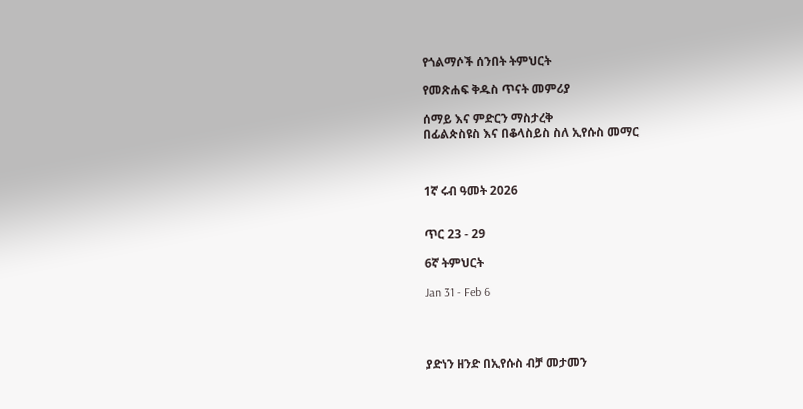የጎልማሶች ሰንበት ትምህርት

የመጽሐፍ ቅዱስ ጥናት መምሪያ

ሰማይ እና ምድርን ማስታረቅ
በፊልጵስዩስ እና በቆላስይስ ስለ ኢየሱስ መማር



1ኛ ሩብ ዓመት 2026


ጥር 23 - 29

6ኛ ትምህርት

Jan 31 - Feb 6




ያድነን ዘንድ በኢየሱስ ብቻ መታመን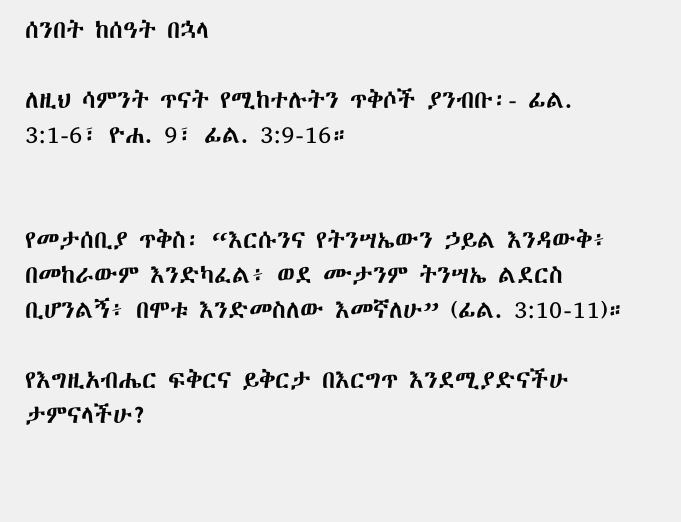ሰንበት ከሰዓት በኋላ

ለዚህ ሳምንት ጥናት የሚከተሉትን ጥቅሶች ያንብቡ፡- ፊል. 3:1-6፣ ዮሐ. 9፣ ፊል. 3:9-16።


የመታሰቢያ ጥቅስ፡ “እርሱንና የትንሣኤውን ኃይል እንዳውቅ፥ በመከራውም እንድካፈል፥ ወደ ሙታንም ትንሣኤ ልደርስ ቢሆንልኝ፥ በሞቱ እንድመስለው እመኛለሁ” (ፊል. 3:10-11)።

የእግዚአብሔር ፍቅርና ይቅርታ በእርግጥ እንደሚያድናችሁ ታምናላችሁ?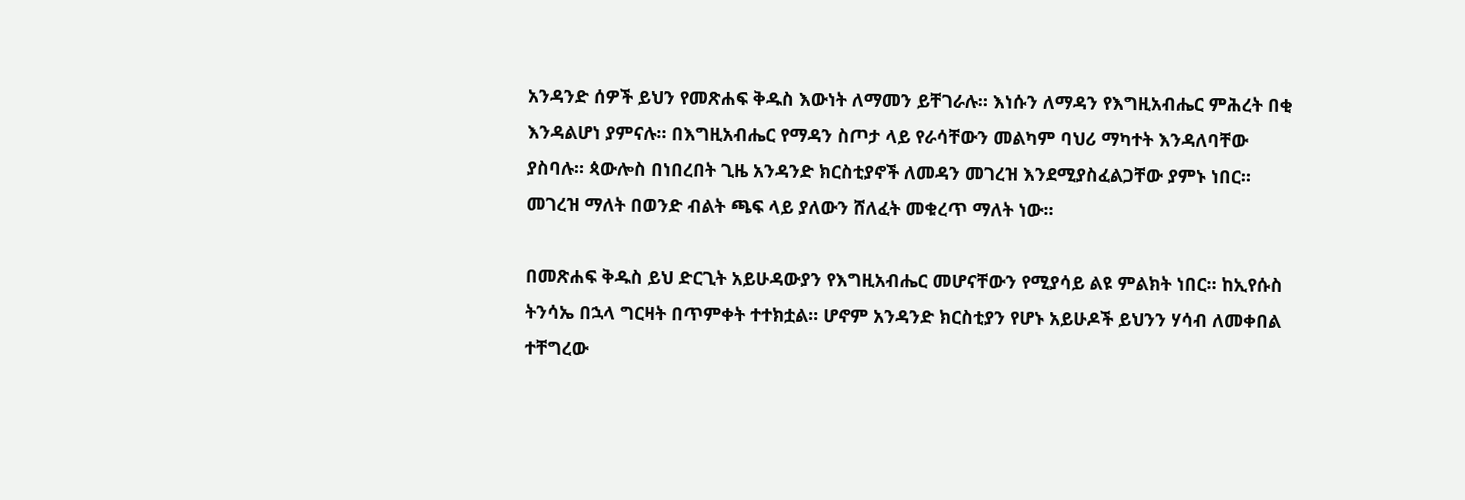አንዳንድ ሰዎች ይህን የመጽሐፍ ቅዱስ እውነት ለማመን ይቸገራሉ። እነሱን ለማዳን የእግዚአብሔር ምሕረት በቂ እንዳልሆነ ያምናሉ። በእግዚአብሔር የማዳን ስጦታ ላይ የራሳቸውን መልካም ባህሪ ማካተት እንዳለባቸው ያስባሉ። ጳውሎስ በነበረበት ጊዜ አንዳንድ ክርስቲያኖች ለመዳን መገረዝ እንደሚያስፈልጋቸው ያምኑ ነበር። መገረዝ ማለት በወንድ ብልት ጫፍ ላይ ያለውን ሸለፈት መቁረጥ ማለት ነው።

በመጽሐፍ ቅዱስ ይህ ድርጊት አይሁዳውያን የእግዚአብሔር መሆናቸውን የሚያሳይ ልዩ ምልክት ነበር። ከኢየሱስ ትንሳኤ በኋላ ግርዛት በጥምቀት ተተክቷል። ሆኖም አንዳንድ ክርስቲያን የሆኑ አይሁዶች ይህንን ሃሳብ ለመቀበል ተቸግረው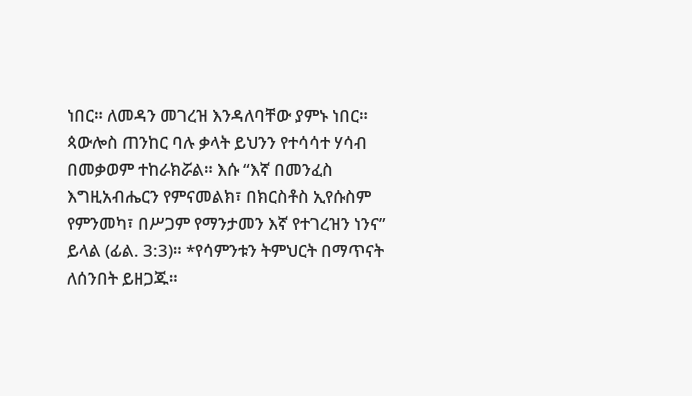ነበር። ለመዳን መገረዝ እንዳለባቸው ያምኑ ነበር። ጳውሎስ ጠንከር ባሉ ቃላት ይህንን የተሳሳተ ሃሳብ በመቃወም ተከራክሯል። እሱ “እኛ በመንፈስ እግዚአብሔርን የምናመልክ፣ በክርስቶስ ኢየሱስም የምንመካ፣ በሥጋም የማንታመን እኛ የተገረዝን ነንና” ይላል (ፊል. 3:3)። *የሳምንቱን ትምህርት በማጥናት ለሰንበት ይዘጋጁ።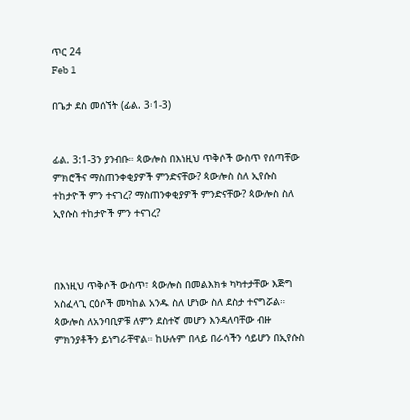ጥር 24
Feb 1

በጌታ ደስ መሰኘት (ፊል. 3፡1-3)


ፊል. 3:1-3ን ያንብቡ። ጳውሎስ በእነዚህ ጥቅሶች ውስጥ የሰጣቸው ምክሮችና ማስጠንቀቂያዎች ምንድናቸው? ጳውሎስ ስለ ኢየሱስ ተከታዮች ምን ተናገረ? ማስጠንቀቂያዎች ምንድናቸው? ጳውሎስ ስለ ኢየሱስ ተከታዮች ምን ተናገረ?



በእነዚህ ጥቅሶች ውስጥ፣ ጳውሎስ በመልእክቱ ካካተታቸው እጅግ አስፈላጊ ርዕሶች መካከል አንዱ ስለ ሆነው ስለ ደስታ ተናግሯል። ጳውሎስ ለአንባቢዎቹ ለምን ደስተኛ መሆን እንዳለባቸው ብዙ ምክንያቶችን ይነግራቸዋል። ከሁሉም በላይ በራሳችን ሳይሆን በኢየሱስ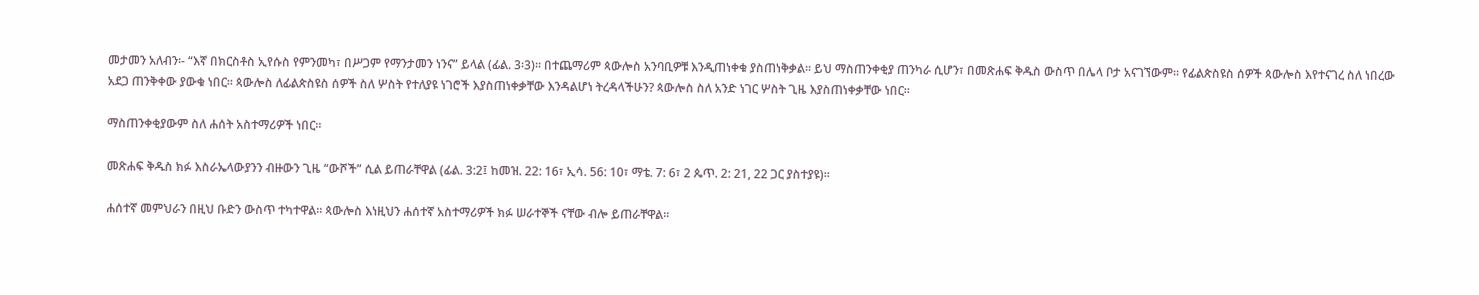መታመን አለብን፡- “እኛ በክርስቶስ ኢየሱስ የምንመካ፣ በሥጋም የማንታመን ነንና” ይላል (ፊል. 3፡3)። በተጨማሪም ጳውሎስ አንባቢዎቹ እንዲጠነቀቁ ያስጠነቅቃል። ይህ ማስጠንቀቂያ ጠንካራ ሲሆን፣ በመጽሐፍ ቅዱስ ውስጥ በሌላ ቦታ አናገኘውም። የፊልጵስዩስ ሰዎች ጳውሎስ እየተናገረ ስለ ነበረው አደጋ ጠንቅቀው ያውቁ ነበር። ጳውሎስ ለፊልጵስዩስ ሰዎች ስለ ሦስት የተለያዩ ነገሮች እያስጠነቀቃቸው እንዳልሆነ ትረዳላችሁን? ጳውሎስ ስለ አንድ ነገር ሦስት ጊዜ እያስጠነቀቃቸው ነበር።

ማስጠንቀቂያውም ስለ ሐሰት አስተማሪዎች ነበር።

መጽሐፍ ቅዱስ ክፉ እስራኤላውያንን ብዙውን ጊዜ “ውሾች” ሲል ይጠራቸዋል (ፊል. 3:2፤ ከመዝ. 22: 16፣ ኢሳ. 56: 10፣ ማቴ. 7: 6፣ 2 ጴጥ. 2: 21, 22 ጋር ያስተያዩ)።

ሐሰተኛ መምህራን በዚህ ቡድን ውስጥ ተካተዋል። ጳውሎስ እነዚህን ሐሰተኛ አስተማሪዎች ክፉ ሠራተኞች ናቸው ብሎ ይጠራቸዋል።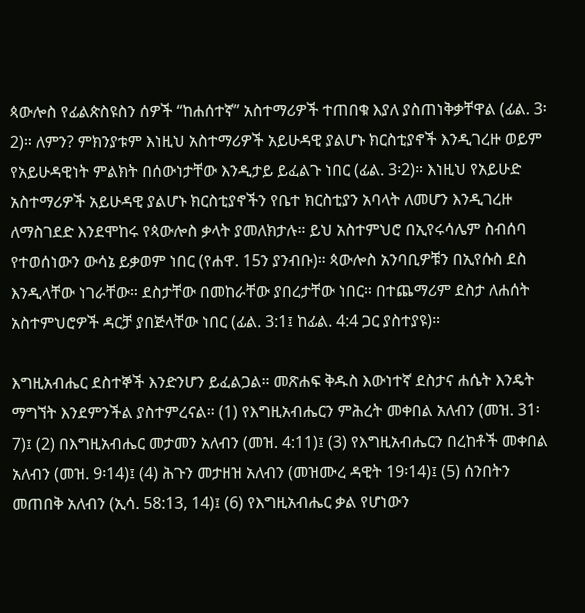ጳውሎስ የፊልጵስዩስን ሰዎች “ከሐሰተኛ” አስተማሪዎች ተጠበቁ እያለ ያስጠነቅቃቸዋል (ፊል. 3፡2)። ለምን? ምክንያቱም እነዚህ አስተማሪዎች አይሁዳዊ ያልሆኑ ክርስቲያኖች እንዲገረዙ ወይም የአይሁዳዊነት ምልክት በሰውነታቸው እንዲታይ ይፈልጉ ነበር (ፊል. 3፡2)። እነዚህ የአይሁድ አስተማሪዎች አይሁዳዊ ያልሆኑ ክርስቲያኖችን የቤተ ክርስቲያን አባላት ለመሆን እንዲገረዙ ለማስገደድ እንደሞከሩ የጳውሎስ ቃላት ያመለክታሉ። ይህ አስተምህሮ በኢየሩሳሌም ስብሰባ የተወሰነውን ውሳኔ ይቃወም ነበር (የሐዋ. 15ን ያንብቡ)። ጳውሎስ አንባቢዎቹን በኢየሱስ ደስ እንዲላቸው ነገራቸው። ደስታቸው በመከራቸው ያበረታቸው ነበር። በተጨማሪም ደስታ ለሐሰት አስተምህሮዎች ዳርቻ ያበጅላቸው ነበር (ፊል. 3:1፤ ከፊል. 4:4 ጋር ያስተያዩ)።

እግዚአብሔር ደስተኞች እንድንሆን ይፈልጋል። መጽሐፍ ቅዱስ እውነተኛ ደስታና ሐሴት እንዴት ማግኘት እንደምንችል ያስተምረናል። (1) የእግዚአብሔርን ምሕረት መቀበል አለብን (መዝ. 31፡7)፤ (2) በእግዚአብሔር መታመን አለብን (መዝ. 4:11)፤ (3) የእግዚአብሔርን በረከቶች መቀበል አለብን (መዝ. 9፡14)፤ (4) ሕጉን መታዘዝ አለብን (መዝሙረ ዳዊት 19፡14)፤ (5) ሰንበትን መጠበቅ አለብን (ኢሳ. 58:13, 14)፤ (6) የእግዚአብሔር ቃል የሆነውን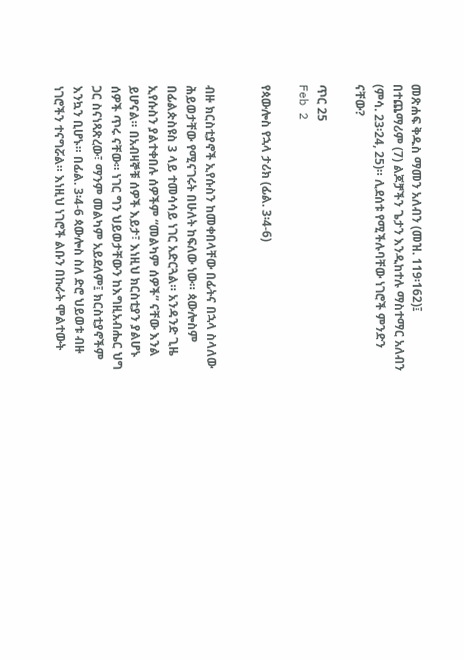መጽሐፍ ቅዱስ ማመን አለብን (መዝ. 119፡162)፤ በተጨማሪም (7) ልጆቻችን ጌታን እንዲከተሉ ማስተማር አለብን (ምሳ. 23፡24, 25)። ሊደሰቱ የሚችሉባቸው ነገሮች ምንድን ናቸው?

ጥር 25
Feb 2

የጳውሎስ የኋላ ታሪክ (ፊል. 3፡4-6)


ብዙ ክርስቲያኖች ኢየሱስን ከመቀበላቸው በፊትና በኋላ ስላለው ሕይወታቸው የሚናገሩት በሁለት ከፍለው ነው። ጳውሎስም በፊልጵስዩስ 3 ላይ ተመሳሳይ ነገር አድርጓል። አንዳንድ ጊዜ ኢየሱስን ያልተቀበሉ ሰዎችም “መልካም ሰዎች” ናቸው እንል ይሆናል። በአብዛኞቹ ሰዎች እይታ፣ እነዚህ ክርስቲያን ያልሆኑ ሰዎች ጥሩ ናቸው። ነገር ግን ህይወታቸውን ከእግዚአብሔር ህግ ጋር ስናነጻጽረው፣ ማንም መልካም አይደለም፤ ክርስቲያኖችም እንኳን ቢሆኑ። በፊል. 3፡4-6 ጳውሎስ ስለ ድሮ ህይወቱ ብዙ ነገሮችን ተናግሯል። እነዚህ ነገሮች ልቡን በኩራት ሞልተውት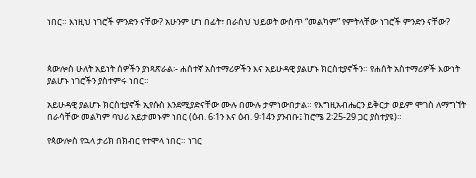ነበር። እነዚህ ነገሮች ምንድን ናቸው? አሁንም ሆነ በፊት፣ በራስህ ህይወት ውስጥ “መልካም” የምትላቸው ነገሮች ምንድን ናቸው?



ጳውሎስ ሁለት አይነት ሰዎችን ያነጻጽራል፡- ሐሰተኛ አስተማሪዎችን እና አይሁዳዊ ያልሆኑ ክርስቲያኖችን። የሐሰት አስተማሪዎች እውነት ያልሆኑ ነገሮችን ያስተምሩ ነበር።

አይሁዳዊ ያልሆኑ ክርስቲያኖች ኢየሱስ እንደሚያድናቸው ሙሉ በሙሉ ታምነውበታል። የእግዚአብሔርን ይቅርታ ወይም ሞገስ ለማግኘት በራሳቸው መልካም ባህሪ አይታመኑም ነበር (ዕብ. 6፡1ን እና ዕብ. 9፡14ን ያንብቡ፤ ከሮሜ 2፡25-29 ጋር ያስተያዩ)።

የጳውሎስ የኋላ ታሪክ በክብር የተሞላ ነበር። ነገር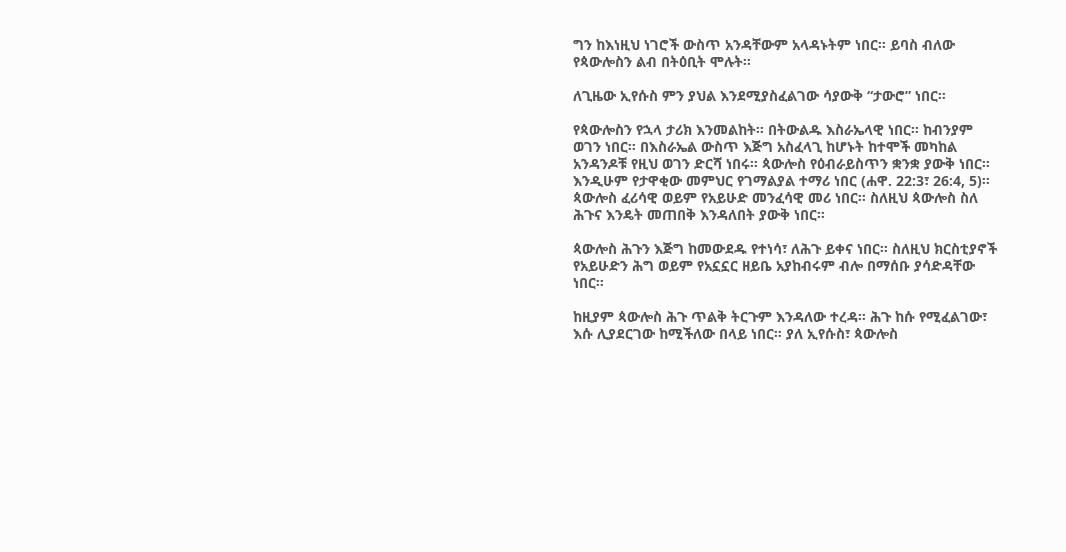ግን ከእነዚህ ነገሮች ውስጥ አንዳቸውም አላዳኑትም ነበር። ይባስ ብለው የጳውሎስን ልብ በትዕቢት ሞሉት።

ለጊዜው ኢየሱስ ምን ያህል እንደሚያስፈልገው ሳያውቅ “ታውሮ” ነበር።

የጳውሎስን የኋላ ታሪክ እንመልከት። በትውልዱ እስራኤላዊ ነበር። ከብንያም ወገን ነበር። በእስራኤል ውስጥ እጅግ አስፈላጊ ከሆኑት ከተሞች መካከል አንዳንዶቹ የዚህ ወገን ድርሻ ነበሩ። ጳውሎስ የዕብራይስጥን ቋንቋ ያውቅ ነበር። እንዲሁም የታዋቂው መምህር የገማልያል ተማሪ ነበር (ሐዋ. 22:3፣ 26:4, 5)። ጳውሎስ ፈሪሳዊ ወይም የአይሁድ መንፈሳዊ መሪ ነበር። ስለዚህ ጳውሎስ ስለ ሕጉና እንዴት መጠበቅ እንዳለበት ያውቅ ነበር።

ጳውሎስ ሕጉን እጅግ ከመውደዱ የተነሳ፣ ለሕጉ ይቀና ነበር። ስለዚህ ክርስቲያኖች የአይሁድን ሕግ ወይም የአኗኗር ዘይቤ አያከብሩም ብሎ በማሰቡ ያሳድዳቸው ነበር።

ከዚያም ጳውሎስ ሕጉ ጥልቅ ትርጉም እንዳለው ተረዳ። ሕጉ ከሱ የሚፈልገው፣ እሱ ሊያደርገው ከሚችለው በላይ ነበር። ያለ ኢየሱስ፣ ጳውሎስ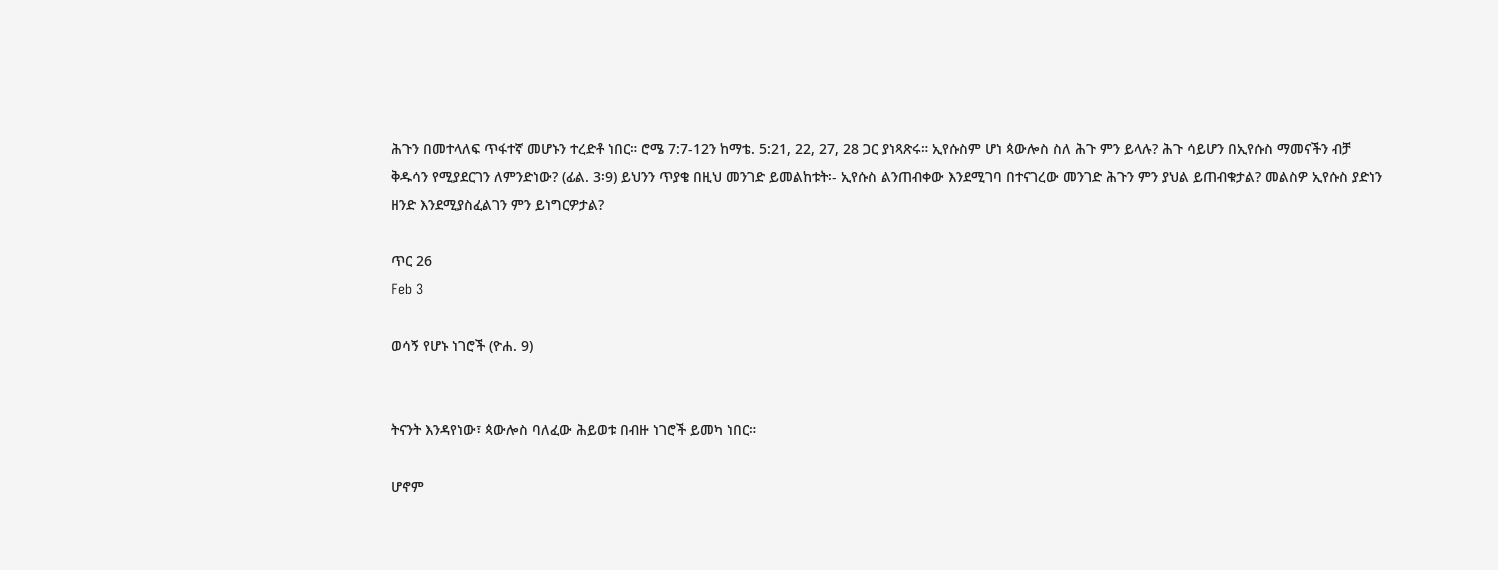ሕጉን በመተላለፍ ጥፋተኛ መሆኑን ተረድቶ ነበር። ሮሜ 7:7-12ን ከማቴ. 5:21, 22, 27, 28 ጋር ያነጻጽሩ። ኢየሱስም ሆነ ጳውሎስ ስለ ሕጉ ምን ይላሉ? ሕጉ ሳይሆን በኢየሱስ ማመናችን ብቻ ቅዱሳን የሚያደርገን ለምንድነው? (ፊል. 3፡9) ይህንን ጥያቄ በዚህ መንገድ ይመልከቱት፡- ኢየሱስ ልንጠብቀው እንደሚገባ በተናገረው መንገድ ሕጉን ምን ያህል ይጠብቁታል? መልስዎ ኢየሱስ ያድነን ዘንድ እንደሚያስፈልገን ምን ይነግርዎታል?

ጥር 26
Feb 3

ወሳኝ የሆኑ ነገሮች (ዮሐ. 9)


ትናንት እንዳየነው፣ ጳውሎስ ባለፈው ሕይወቱ በብዙ ነገሮች ይመካ ነበር።

ሆኖም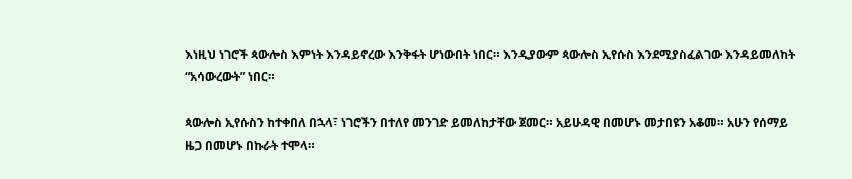እነዚህ ነገሮች ጳውሎስ እምነት እንዳይኖረው እንቅፋት ሆነውበት ነበር። እንዲያውም ጳውሎስ ኢየሱስ እንደሚያስፈልገው እንዳይመለከት “አሳውረውት” ነበር።

ጳውሎስ ኢየሱስን ከተቀበለ በኋላ፣ ነገሮችን በተለየ መንገድ ይመለከታቸው ጀመር። አይሁዳዊ በመሆኑ መታበዩን አቆመ። አሁን የሰማይ ዜጋ በመሆኑ በኩራት ተሞላ።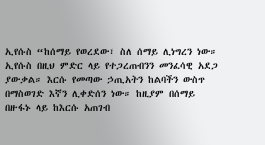ኢየሱስ “ከሰማይ የወረደው፣ ስለ ሰማይ ሊነግረን ነው። ኢየሱስ በዚህ ምድር ላይ የተጋረጠብንን መንፈሳዊ አደጋ ያውቃል። እርሱ የመጣው ኃጢአትን ከልባችን ውስጥ በማስወገድ እኛን ሊቀድሰን ነው። ከዚያም በሰማይ በዙፋኑ ላይ ከእርሱ አጠገብ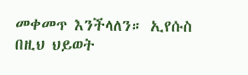መቀመጥ እንችላለን። ኢየሱስ በዚህ ህይወት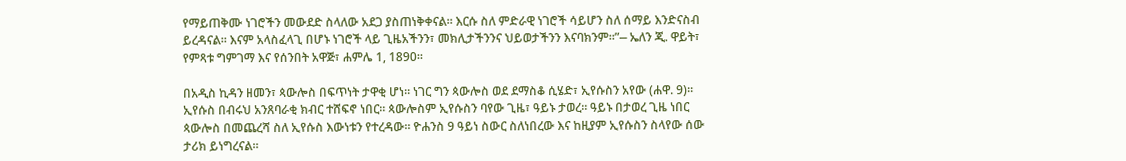የማይጠቅሙ ነገሮችን መውደድ ስላለው አደጋ ያስጠነቅቀናል። እርሱ ስለ ምድራዊ ነገሮች ሳይሆን ስለ ሰማይ እንድናስብ ይረዳናል። እናም አላስፈላጊ በሆኑ ነገሮች ላይ ጊዜአችንን፣ መክሊታችንንና ህይወታችንን እናባክንም።”⎯ ኤለን ጂ. ዋይት፣ የምጻቱ ግምገማ እና የሰንበት አዋጅ፣ ሐምሌ 1, 1890።

በአዲስ ኪዳን ዘመን፣ ጳውሎስ በፍጥነት ታዋቂ ሆነ። ነገር ግን ጳውሎስ ወደ ደማስቆ ሲሄድ፣ ኢየሱስን አየው (ሐዋ. 9)። ኢየሱስ በብሩህ አንጸባራቂ ክብር ተሸፍኖ ነበር። ጳውሎስም ኢየሱስን ባየው ጊዜ፣ ዓይኑ ታወረ። ዓይኑ በታወረ ጊዜ ነበር ጳውሎስ በመጨረሻ ስለ ኢየሱስ እውነቱን የተረዳው። ዮሐንስ 9 ዓይነ ስውር ስለነበረው እና ከዚያም ኢየሱስን ስላየው ሰው ታሪክ ይነግረናል።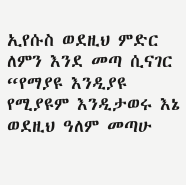ኢየሱስ ወደዚህ ምድር ለምን እንደ መጣ ሲናገር “የማያዩ እንዲያዩ የሚያዩም እንዲታወሩ እኔ ወደዚህ ዓለም መጣሁ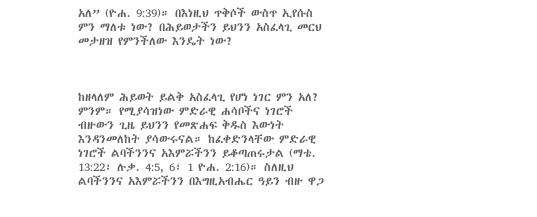አለ” (ዮሐ. 9:39)። በእነዚህ ጥቅሶች ውስጥ ኢየሱስ ምን ማለቱ ነው? በሕይወታችን ይህንን አስፈላጊ መርህ መታዘዝ የምንችለው እንዴት ነው?



ከዘላለም ሕይወት ይልቅ አስፈላጊ የሆነ ነገር ምን አለ? ምንም። የሚያሳዝነው ምድራዊ ሐሳቦችና ነገሮች ብዙውን ጊዜ ይህንን የመጽሐፍ ቅዱስ እውነት እንዳንመለከት ያሳውሩናል። ከፈቀድንላቸው ምድራዊ ነገሮች ልባችንንና አእምሯችንን ይቆጣጠሩታል (ማቴ. 13:22፣ ሉቃ. 4:5, 6፣ 1 ዮሐ. 2:16)። ስለዚህ ልባችንንና አእምሯችንን በእግዚአብሔር ዓይን ብዙ ዋጋ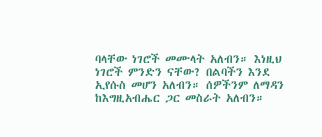ባላቸው ነገሮች መሙላት አለብን። እነዚህ ነገሮች ምንድን ናቸው? በልባችን እንደ ኢየሱስ መሆን አለብን። ሰዎችንም ለማዳን ከእግዚአብሔር ጋር መስራት አለብን።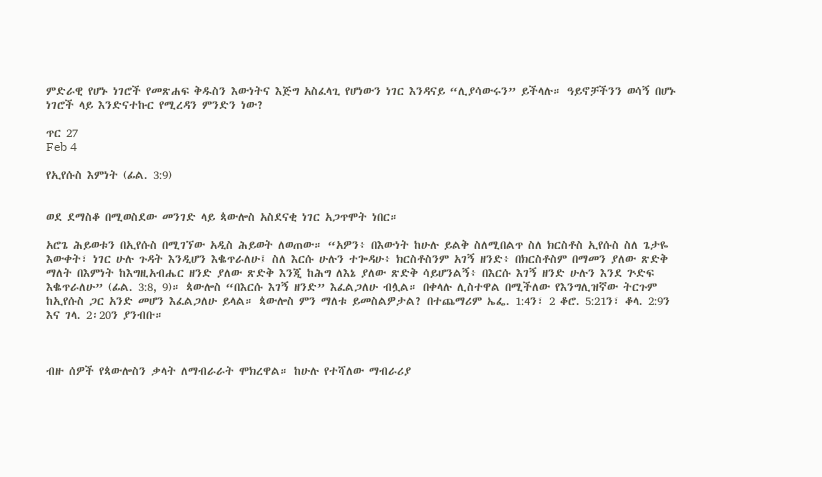ምድራዊ የሆኑ ነገሮች የመጽሐፍ ቅዱስን እውነትና እጅግ አስፈላጊ የሆነውን ነገር እንዳናይ “ሊያሳውሩን” ይችላሉ። ዓይኖቻችንን ወሳኝ በሆኑ ነገሮች ላይ እንድናተኩር የሚረዳን ምንድን ነው?

ጥር 27
Feb 4

የኢየሱስ እምነት (ፊል. 3:9)


ወደ ደማስቆ በሚወስደው መንገድ ላይ ጳውሎስ አስደናቂ ነገር አጋጥሞት ነበር።

አሮጌ ሕይወቱን በኢየሱስ በሚገኘው አዲስ ሕይወት ለወጠው። “አዎን፥ በእውነት ከሁሉ ይልቅ ስለሚበልጥ ስለ ክርስቶስ ኢየሱስ ስለ ጌታዬ እውቀት፣ ነገር ሁሉ ጉዳት እንዲሆን እቈጥራለሁ፤ ስለ እርሱ ሁሉን ተጐዳሁ፥ ክርስቶስንም አገኝ ዘንድ፥ በክርስቶስም በማመን ያለው ጽድቅ ማለት በእምነት ከእግዚአብሔር ዘንድ ያለው ጽድቅ እንጂ ከሕግ ለእኔ ያለው ጽድቅ ሳይሆንልኝ፥ በእርሱ እገኝ ዘንድ ሁሉን እንደ ጕድፍ እቈጥራለሁ” (ፊል. 3:8, 9)። ጳውሎስ “በእርሱ እገኝ ዘንድ” እፈልጋለሁ ብሏል። በቀላሉ ሊስተዋል በሚችለው የእንግሊዝኛው ትርጉም ከኢየሱስ ጋር አንድ መሆን እፈልጋለሁ ይላል። ጳውሎስ ምን ማለቱ ይመስልዎታል? በተጨማሪም ኤፌ. 1:4ን፣ 2 ቆሮ. 5:21ን፣ ቆላ. 2:9ን እና ገላ. 2፡20ን ያንብቡ።



ብዙ ሰዎች የጳውሎስን ቃላት ለማብራራት ሞክረዋል። ከሁሉ የተሻለው ማብራሪያ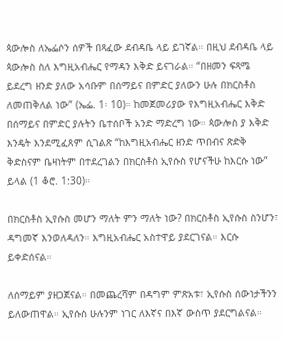ጳውሎስ ለኤፌሶን ሰዎች በጻፈው ደብዳቤ ላይ ይገኛል። በዚህ ደብዳቤ ላይ ጳውሎስ ስለ እግዚአብሔር የማዳን እቅድ ይናገራል። “በዘመን ፍጻሜ ይደረግ ዘንድ ያለው አሳቡም በሰማይና በምድር ያለውን ሁሉ በክርስቶስ ለመጠቅለል ነው” (ኤፌ. 1፡ 10)። ከመጀመሪያው የእግዚአብሔር እቅድ በሰማይና በምድር ያሉትን ቤተሰቦች አንድ ማድረግ ነው። ጳውሎስ ያ እቅድ እንዴት እንደሚፈጸም ሲገልጽ “ከእግዚአብሔር ዘንድ ጥበብና ጽድቅ ቅድስናም ቤዛነትም በተደረገልን በክርስቶስ ኢየሱስ የሆናችሁ ከእርሱ ነው” ይላል (1 ቆሮ. 1:30)።

በክርስቶስ ኢየሱስ መሆን ማለት ምን ማለት ነው? በክርስቶስ ኢየሱስ ስንሆን፣ ዳግመኛ እንወለዳለን። እግዚአብሔር አስተዋይ ያደርገናል። እርሱ ይቀድሰናል።

ለሰማይም ያዘጋጀናል። በመጨረሻም በዳግም ምጽአቱ፣ ኢየሱስ ሰውነታችንን ይለውጠዋል። ኢየሱስ ሁሉንም ነገር ለእኛና በእኛ ውስጥ ያደርግልናል።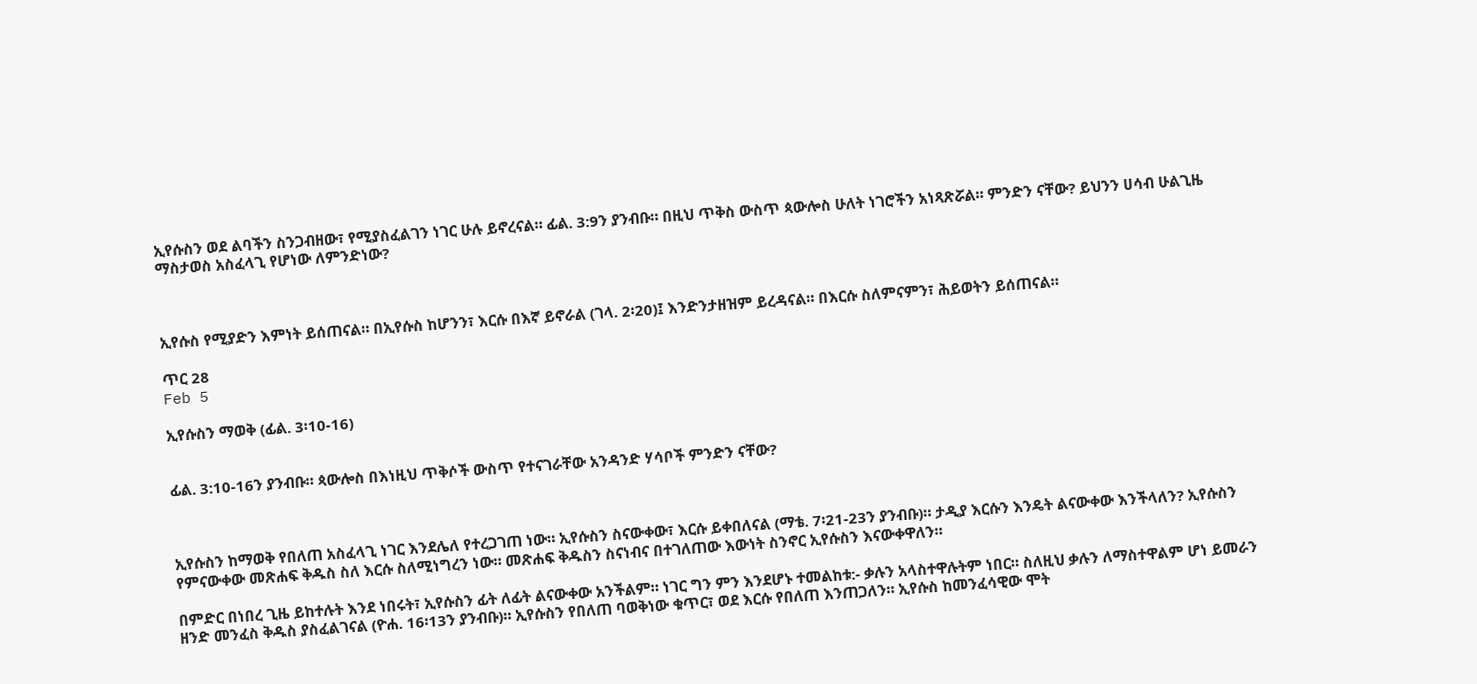ኢየሱስን ወደ ልባችን ስንጋብዘው፣ የሚያስፈልገን ነገር ሁሉ ይኖረናል። ፊል. 3:9ን ያንብቡ። በዚህ ጥቅስ ውስጥ ጳውሎስ ሁለት ነገሮችን አነጻጽሯል። ምንድን ናቸው? ይህንን ሀሳብ ሁልጊዜ ማስታወስ አስፈላጊ የሆነው ለምንድነው?



ኢየሱስ የሚያድን እምነት ይሰጠናል። በኢየሱስ ከሆንን፣ እርሱ በእኛ ይኖራል (ገላ. 2፡20)፤ እንድንታዘዝም ይረዳናል። በእርሱ ስለምናምን፣ ሕይወትን ይሰጠናል።

ጥር 28
Feb 5

ኢየሱስን ማወቅ (ፊል. 3፡10-16)


ፊል. 3:10-16ን ያንብቡ። ጳውሎስ በእነዚህ ጥቅሶች ውስጥ የተናገራቸው አንዳንድ ሃሳቦች ምንድን ናቸው?



ኢየሱስን ከማወቅ የበለጠ አስፈላጊ ነገር እንደሌለ የተረጋገጠ ነው። ኢየሱስን ስናውቀው፣ እርሱ ይቀበለናል (ማቴ. 7፡21-23ን ያንብቡ)። ታዲያ እርሱን እንዴት ልናውቀው እንችላለን? ኢየሱስን የምናውቀው መጽሐፍ ቅዱስ ስለ እርሱ ስለሚነግረን ነው። መጽሐፍ ቅዱስን ስናነብና በተገለጠው እውነት ስንኖር ኢየሱስን እናውቀዋለን።

በምድር በነበረ ጊዜ ይከተሉት እንደ ነበሩት፣ ኢየሱስን ፊት ለፊት ልናውቀው አንችልም። ነገር ግን ምን እንደሆኑ ተመልከቱ:- ቃሉን አላስተዋሉትም ነበር። ስለዚህ ቃሉን ለማስተዋልም ሆነ ይመራን ዘንድ መንፈስ ቅዱስ ያስፈልገናል (ዮሐ. 16፡13ን ያንብቡ)። ኢየሱስን የበለጠ ባወቅነው ቁጥር፣ ወደ እርሱ የበለጠ እንጠጋለን። ኢየሱስ ከመንፈሳዊው ሞት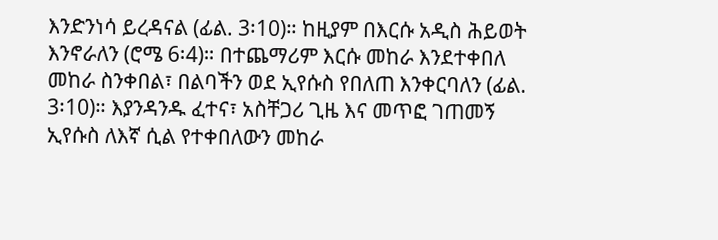እንድንነሳ ይረዳናል (ፊል. 3፡10)። ከዚያም በእርሱ አዲስ ሕይወት እንኖራለን (ሮሜ 6፡4)። በተጨማሪም እርሱ መከራ እንደተቀበለ መከራ ስንቀበል፣ በልባችን ወደ ኢየሱስ የበለጠ እንቀርባለን (ፊል. 3፡10)። እያንዳንዱ ፈተና፣ አስቸጋሪ ጊዜ እና መጥፎ ገጠመኝ ኢየሱስ ለእኛ ሲል የተቀበለውን መከራ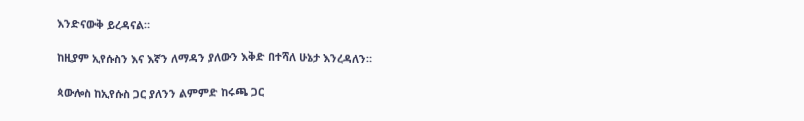እንድናውቅ ይረዳናል።

ከዚያም ኢየሱስን እና እኛን ለማዳን ያለውን እቅድ በተሻለ ሁኔታ እንረዳለን።

ጳውሎስ ከኢየሱስ ጋር ያለንን ልምምድ ከሩጫ ጋር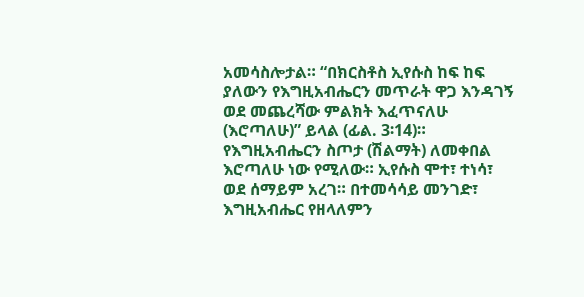አመሳስሎታል። “በክርስቶስ ኢየሱስ ከፍ ከፍ ያለውን የእግዚአብሔርን መጥራት ዋጋ እንዳገኝ ወደ መጨረሻው ምልክት እፈጥናለሁ (እሮጣለሁ)” ይላል (ፊል. 3፡14)። የእግዚአብሔርን ስጦታ (ሽልማት) ለመቀበል እሮጣለሁ ነው የሚለው። ኢየሱስ ሞተ፣ ተነሳ፣ ወደ ሰማይም አረገ። በተመሳሳይ መንገድ፣ እግዚአብሔር የዘላለምን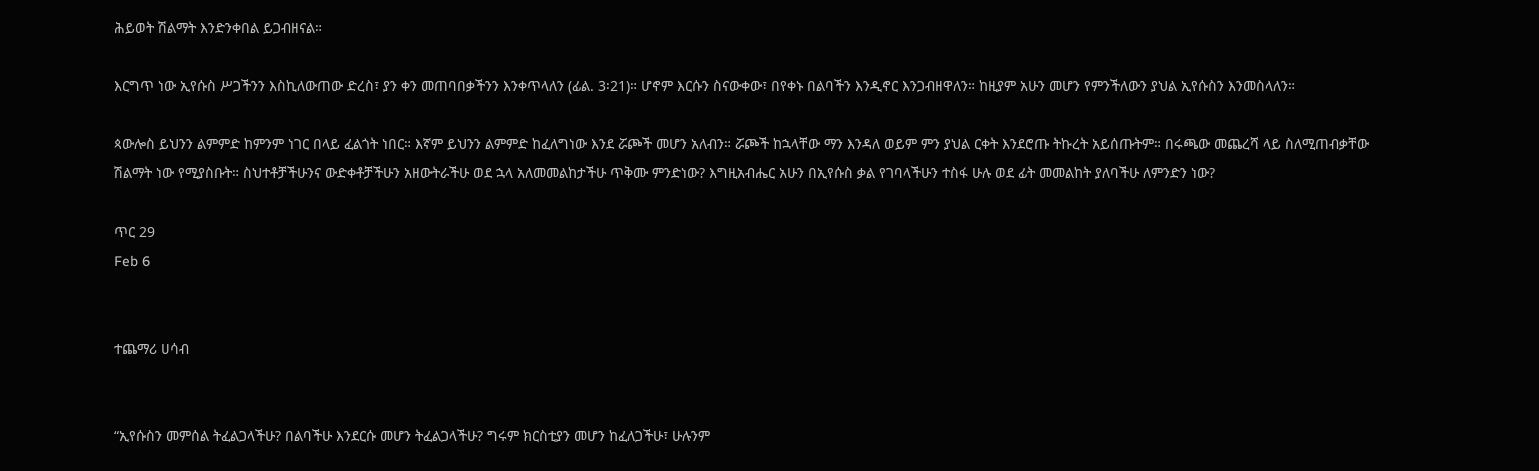ሕይወት ሽልማት እንድንቀበል ይጋብዘናል።

እርግጥ ነው ኢየሱስ ሥጋችንን እስኪለውጠው ድረስ፣ ያን ቀን መጠባበቃችንን እንቀጥላለን (ፊል. 3፡21)። ሆኖም እርሱን ስናውቀው፣ በየቀኑ በልባችን እንዲኖር እንጋብዘዋለን። ከዚያም አሁን መሆን የምንችለውን ያህል ኢየሱስን እንመስላለን።

ጳውሎስ ይህንን ልምምድ ከምንም ነገር በላይ ፈልጎት ነበር። እኛም ይህንን ልምምድ ከፈለግነው እንደ ሯጮች መሆን አለብን። ሯጮች ከኋላቸው ማን እንዳለ ወይም ምን ያህል ርቀት እንደሮጡ ትኩረት አይሰጡትም። በሩጫው መጨረሻ ላይ ስለሚጠብቃቸው ሽልማት ነው የሚያስቡት። ስህተቶቻችሁንና ውድቀቶቻችሁን አዘውትራችሁ ወደ ኋላ አለመመልከታችሁ ጥቅሙ ምንድነው? እግዚአብሔር አሁን በኢየሱስ ቃል የገባላችሁን ተስፋ ሁሉ ወደ ፊት መመልከት ያለባችሁ ለምንድን ነው?

ጥር 29
Feb 6


ተጨማሪ ሀሳብ


“ኢየሱስን መምሰል ትፈልጋላችሁ? በልባችሁ እንደርሱ መሆን ትፈልጋላችሁ? ግሩም ክርስቲያን መሆን ከፈለጋችሁ፣ ሁሉንም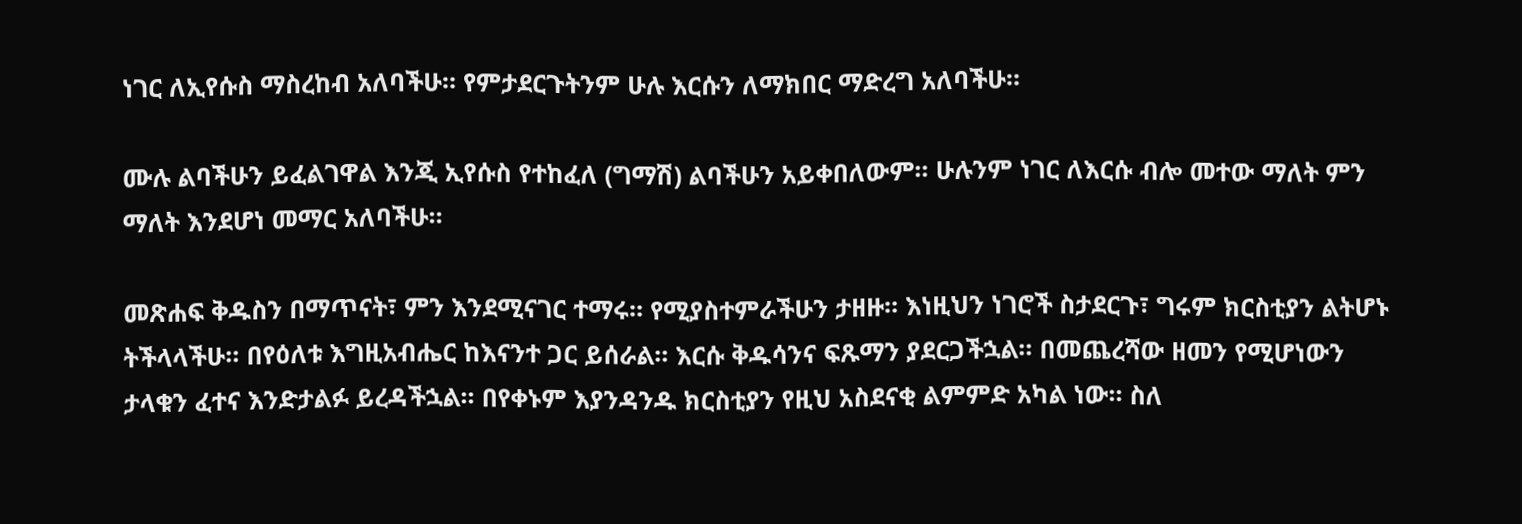ነገር ለኢየሱስ ማስረከብ አለባችሁ። የምታደርጉትንም ሁሉ እርሱን ለማክበር ማድረግ አለባችሁ።

ሙሉ ልባችሁን ይፈልገዋል እንጂ ኢየሱስ የተከፈለ (ግማሽ) ልባችሁን አይቀበለውም። ሁሉንም ነገር ለእርሱ ብሎ መተው ማለት ምን ማለት እንደሆነ መማር አለባችሁ።

መጽሐፍ ቅዱስን በማጥናት፣ ምን እንደሚናገር ተማሩ። የሚያስተምራችሁን ታዘዙ። እነዚህን ነገሮች ስታደርጉ፣ ግሩም ክርስቲያን ልትሆኑ ትችላላችሁ። በየዕለቱ እግዚአብሔር ከእናንተ ጋር ይሰራል። እርሱ ቅዱሳንና ፍጹማን ያደርጋችኋል። በመጨረሻው ዘመን የሚሆነውን ታላቁን ፈተና እንድታልፉ ይረዳችኋል። በየቀኑም እያንዳንዱ ክርስቲያን የዚህ አስደናቂ ልምምድ አካል ነው። ስለ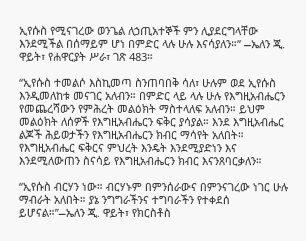ኢየሱስ የሚናገረው ወንጌል ለኃጢአተኞች ምን ሊያደርግላቸው እንደሚችል በሰማይም ሆነ በምድር ላሉ ሁሉ እናሳያለን።” ⎯ኤለን ጂ. ዋይት፣ የሐዋርያት ሥራ፣ ገጽ 483።

“ኢየሱስ ተመልሶ እስኪመጣ ስንጠባበቅ ሳለ፣ ሁሉም ወደ ኢየሱስ እንዲመለከቱ መናገር አለብን። በምድር ላይ ላሉ ሁሉ የእግዚአብሔርን የመጨረሻውን የምሕረት መልዕክት ማስተላለፍ አለብን። ይህም መልዕክት ለሰዎች የእግዚአብሔርን ፍቅር ያሳያል። እንደ እግዚአብሔር ልጆች ሕይወታችን የእግዚአብሔርን ክብር ማሳየት አለበት። የእግዚአብሔር ፍቅርና ምህረት እንዴት እንደሚያድነን እና እንደሚለውጠን ስናሳይ የእግዚአብሔርን ክብር እናንጸባርቃለን።

“ኢየሱስ ብርሃን ነው። ብርሃኑም በምንሰራውና በምንናገረው ነገር ሁሉ ማብራት አለበት። ያኔ ንግግራችንና ተግባራችን የተቀደሰ ይሆናል።”⎯ኤለን ጂ. ዋይት፣ የክርስቶስ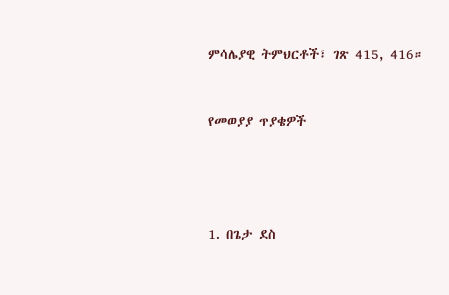ምሳሌያዊ ትምህርቶች፣ ገጽ 415, 416።


የመወያያ ጥያቄዎች




1. በጌታ ደስ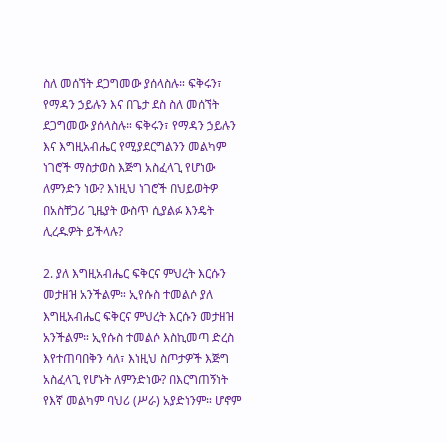ስለ መሰኘት ደጋግመው ያሰላስሉ። ፍቅሩን፣ የማዳን ኃይሉን እና በጌታ ደስ ስለ መሰኘት ደጋግመው ያሰላስሉ። ፍቅሩን፣ የማዳን ኃይሉን እና እግዚአብሔር የሚያደርግልንን መልካም ነገሮች ማስታወስ እጅግ አስፈላጊ የሆነው ለምንድን ነው? እነዚህ ነገሮች በህይወትዎ በአስቸጋሪ ጊዜያት ውስጥ ሲያልፉ እንዴት ሊረዱዎት ይችላሉ?

2. ያለ እግዚአብሔር ፍቅርና ምህረት እርሱን መታዘዝ አንችልም። ኢየሱስ ተመልሶ ያለ እግዚአብሔር ፍቅርና ምህረት እርሱን መታዘዝ አንችልም። ኢየሱስ ተመልሶ እስኪመጣ ድረስ እየተጠባበቅን ሳለ፣ እነዚህ ስጦታዎች እጅግ አስፈላጊ የሆኑት ለምንድነው? በእርግጠኝነት የእኛ መልካም ባህሪ (ሥራ) አያድነንም። ሆኖም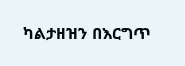ካልታዘዝን በእርግጥ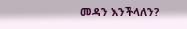መዳን እንችላለን?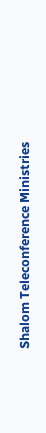Shalom Teleconference Ministries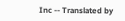Inc -- Translated by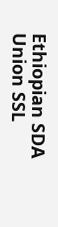Ethiopian SDA Union SSL